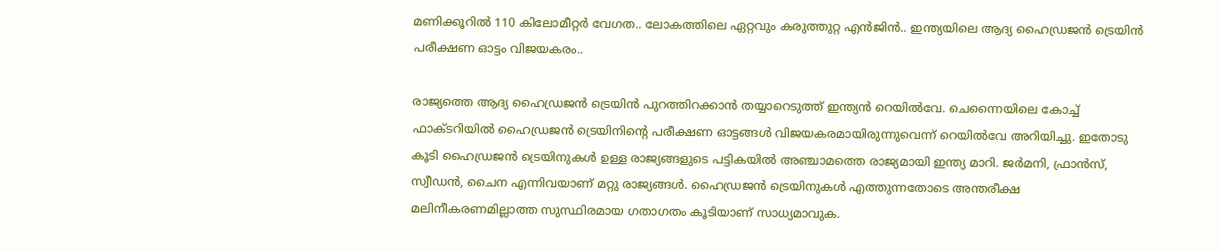മണിക്കൂറില്‍ 110 കിലോമീറ്റര്‍ വേഗത.. ലോകത്തിലെ ഏറ്റവും കരുത്തുറ്റ എൻജിൻ.. ഇന്ത്യയിലെ ആദ്യ ഹൈഡ്രജൻ ട്രെയിൻ പരീക്ഷണ ഓട്ടം വിജയകരം..

രാജ്യത്തെ ആദ്യ ഹൈഡ്രജന്‍ ട്രെയിന്‍ പുറത്തിറക്കാന്‍ തയ്യാറെടുത്ത് ഇന്ത്യന്‍ റെയില്‍വേ. ചെന്നൈയിലെ കോച്ച് ഫാക്ടറിയില്‍ ഹൈഡ്രജന്‍ ട്രെയിനിന്റെ പരീക്ഷണ ഓട്ടങ്ങള്‍ വിജയകരമായിരുന്നുവെന്ന് റെയില്‍വേ അറിയിച്ചു. ഇതോടു കൂടി ഹൈഡ്രജന്‍ ട്രെയിനുകള്‍ ഉള്ള രാജ്യങ്ങളുടെ പട്ടികയിൽ അഞ്ചാമത്തെ രാജ്യമായി ഇന്ത്യ മാറി. ജര്‍മനി, ഫ്രാന്‍സ്, സ്വീഡന്‍, ചൈന എന്നിവയാണ് മറ്റു രാജ്യങ്ങൾ. ഹൈഡ്രജന്‍ ട്രെയിനുകള്‍ എത്തുന്നതോടെ അന്തരീക്ഷ മലിനീകരണമില്ലാത്ത സുസ്ഥിരമായ ഗതാഗതം കൂടിയാണ് സാധ്യമാവുക.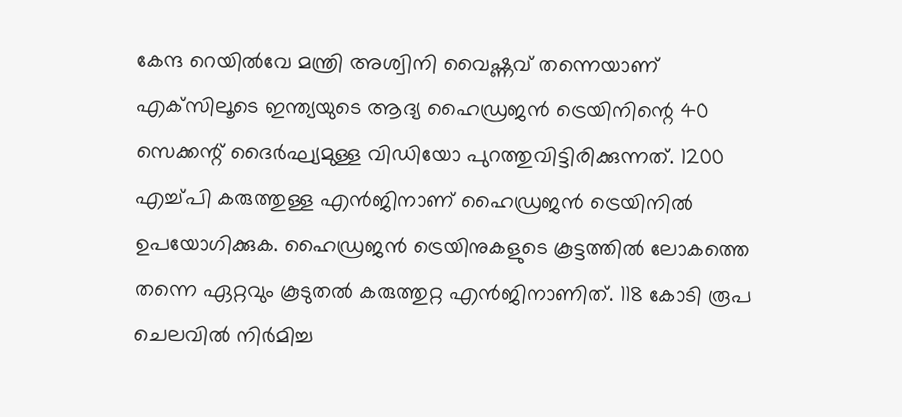കേന്ദ റെയില്‍വേ മന്ത്രി അശ്വിനി വൈഷ്ണവ് തന്നെയാണ് എക്‌സിലൂടെ ഇന്ത്യയുടെ ആദ്യ ഹൈഡ്രജന്‍ ട്രെയിനിന്റെ 40 സെക്കന്റ് ദൈര്‍ഘ്യമുള്ള വിഡിയോ പുറത്തുവിട്ടിരിക്കുന്നത്. 1200 എച്ച്പി കരുത്തുള്ള എന്‍ജിനാണ് ഹൈഡ്രജന്‍ ട്രെയിനില്‍ ഉപയോഗിക്കുക. ഹൈഡ്രജന്‍ ട്രെയിനുകളുടെ കൂട്ടത്തില്‍ ലോകത്തെ തന്നെ ഏറ്റവും കൂടുതല്‍ കരുത്തുറ്റ എന്‍ജിനാണിത്. 118 കോടി രൂപ ചെലവില്‍ നിര്‍മിച്ച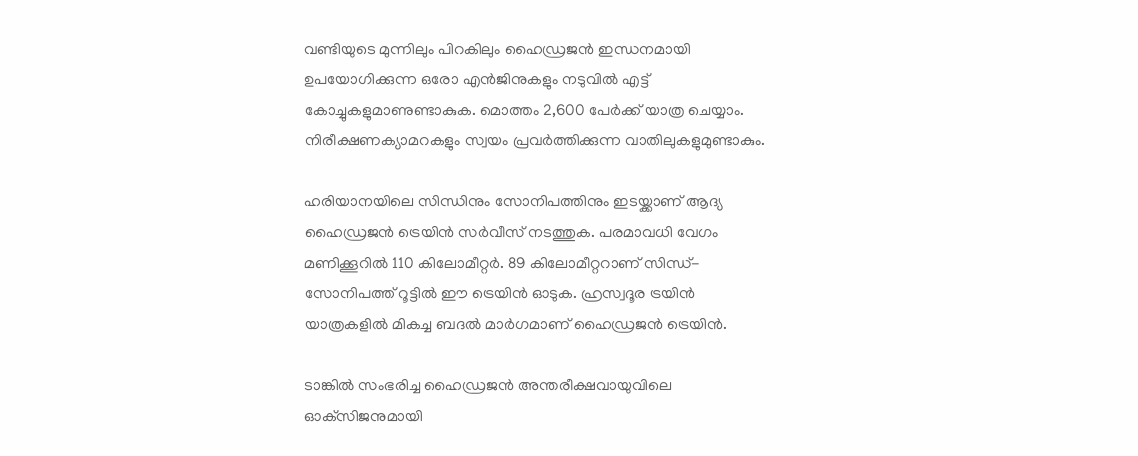വണ്ടിയുടെ മുന്നിലും പിറകിലും ഹൈഡ്രജന്‍ ഇന്ധനമായി ഉപയോഗിക്കുന്ന ഒരോ എന്‍ജിനുകളും നടുവില്‍ എട്ട് കോച്ചുകളുമാണുണ്ടാകുക. മൊത്തം 2,600 പേര്‍ക്ക് യാത്ര ചെയ്യാം. നിരീക്ഷണക്യാമറകളും സ്വയം പ്രവര്‍ത്തിക്കുന്ന വാതിലുകളുമുണ്ടാകും.

ഹരിയാനയിലെ സിന്ധിനും സോനിപത്തിനും ഇടയ്ക്കാണ് ആദ്യ ഹൈഡ്രജന്‍ ട്രെയിന്‍ സര്‍വീസ് നടത്തുക. പരമാവധി വേഗം മണിക്കൂറില്‍ 110 കിലോമീറ്റര്‍. 89 കിലോമീറ്ററാണ് സിന്ധ്-സോനിപത്ത് റൂട്ടില്‍ ഈ ട്രെയിന്‍ ഓടുക. ഹ്രസ്വദൂര ട്രയിന്‍ യാത്രകളില്‍ മികച്ച ബദല്‍ മാര്‍ഗമാണ് ഹൈഡ്രജന്‍ ട്രെയിന്‍.

ടാങ്കില്‍ സംഭരിച്ച ഹൈഡ്രജന്‍ അന്തരീക്ഷവായുവിലെ ഓക്‌സിജനുമായി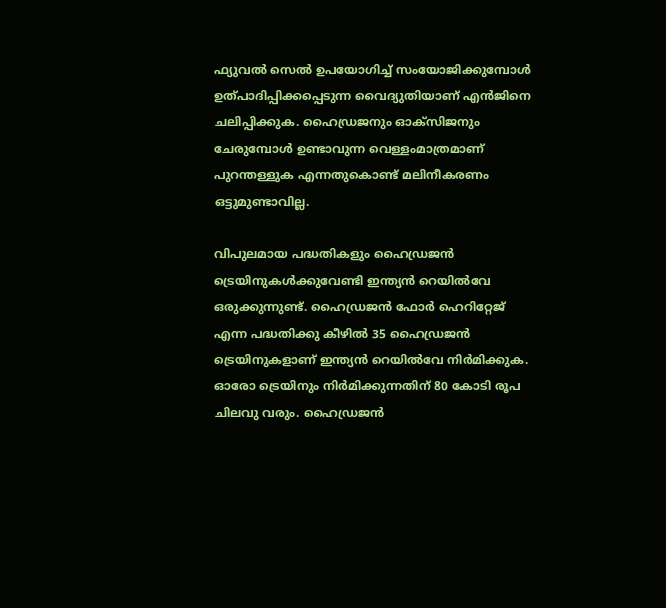ഫ്യുവല്‍ സെല്‍ ഉപയോഗിച്ച് സംയോജിക്കുമ്പോള്‍ ഉത്പാദിപ്പിക്കപ്പെടുന്ന വൈദ്യുതിയാണ് എന്‍ജിനെ ചലിപ്പിക്കുക. ഹൈഡ്രജനും ഓക്‌സിജനും ചേരുമ്പോള്‍ ഉണ്ടാവുന്ന വെള്ളംമാത്രമാണ് പുറന്തള്ളുക എന്നതുകൊണ്ട് മലിനീകരണം ഒട്ടുമുണ്ടാവില്ല.

വിപുലമായ പദ്ധതികളും ഹൈഡ്രജന്‍ ട്രെയിനുകള്‍ക്കുവേണ്ടി ഇന്ത്യന്‍ റെയില്‍വേ ഒരുക്കുന്നുണ്ട്. ഹൈഡ്രജന്‍ ഫോര്‍ ഹെറിറ്റേജ് എന്ന പദ്ധതിക്കു കീഴില്‍ 35 ഹൈഡ്രജന്‍ ട്രെയിനുകളാണ് ഇന്ത്യന്‍ റെയില്‍വേ നിര്‍മിക്കുക. ഓരോ ട്രെയിനും നിര്‍മിക്കുന്നതിന് 80 കോടി രൂപ ചിലവു വരും. ഹൈഡ്രജന്‍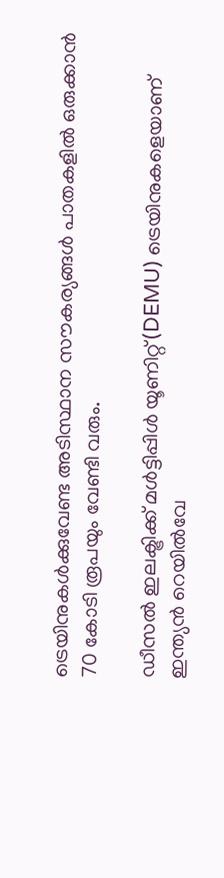ട്രെയിനുകള്‍ക്കുവേണ്ട അടിസ്ഥാന സൗകര്യങ്ങള്‍ പാതകളില്‍ ഒരുക്കാന്‍ 70 കോടി രൂപയും വേണ്ടി വരും.

ഡീസല്‍ ഇലക്ട്രിക്ക് മള്‍ട്ടിപ്പിള്‍ യൂണിറ്റ്(DEMU) ട്രെയിനുകളെയാണ് ഇന്ത്യന്‍ റെയില്‍വേ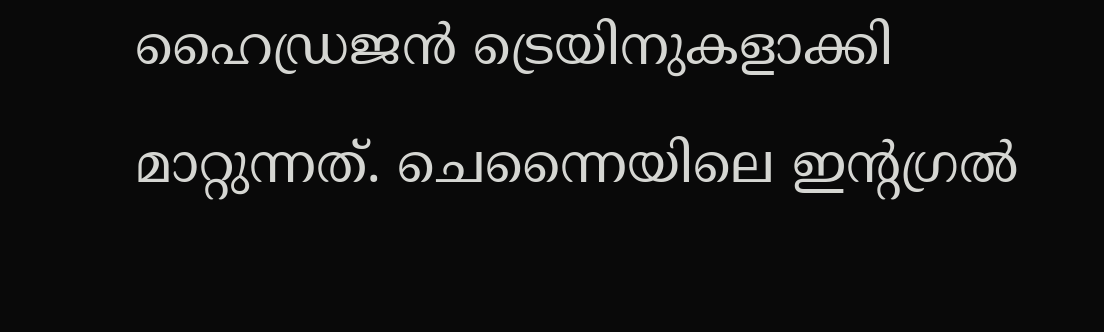ഹൈഡ്രജന്‍ ട്രെയിനുകളാക്കി മാറ്റുന്നത്. ചെന്നൈയിലെ ഇന്റഗ്രല്‍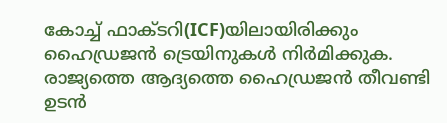കോച്ച് ഫാക്ടറി(ICF)യിലായിരിക്കും ഹൈഡ്രജന്‍ ട്രെയിനുകള്‍ നിര്‍മിക്കുക. രാജ്യത്തെ ആദ്യത്തെ ഹൈഡ്രജന്‍ തീവണ്ടി ഉടന്‍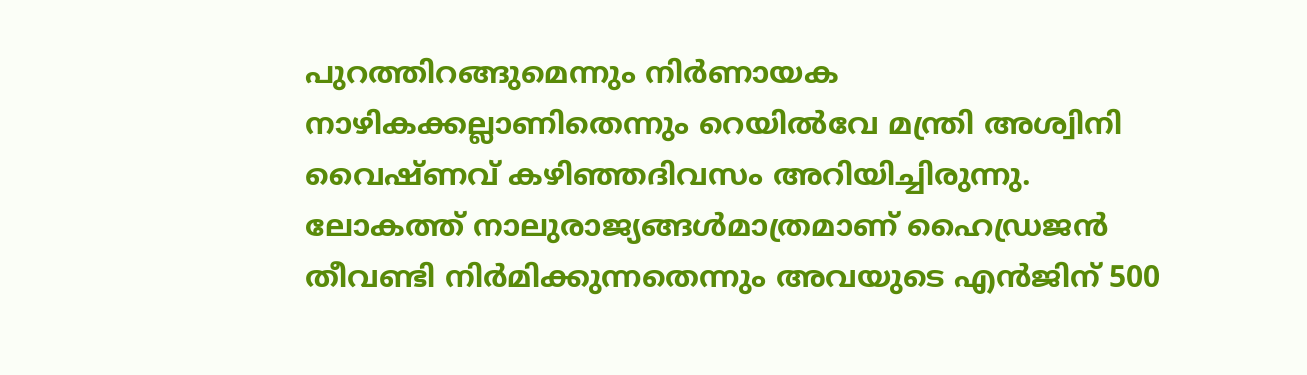പുറത്തിറങ്ങുമെന്നും നിര്‍ണായക നാഴികക്കല്ലാണിതെന്നും റെയില്‍വേ മന്ത്രി അശ്വിനി വൈഷ്ണവ് കഴിഞ്ഞദിവസം അറിയിച്ചിരുന്നു. ലോകത്ത് നാലുരാജ്യങ്ങള്‍മാത്രമാണ് ഹൈഡ്രജന്‍ തീവണ്ടി നിര്‍മിക്കുന്നതെന്നും അവയുടെ എന്‍ജിന് 500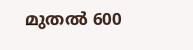മുതല്‍ 600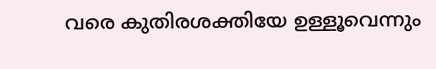വരെ കുതിരശക്തിയേ ഉള്ളൂവെന്നും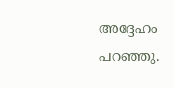അദ്ദേഹം പറഞ്ഞു.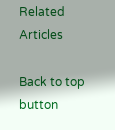Related Articles

Back to top button